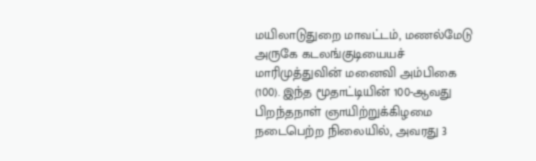மயிலாடுதுறை மாவட்டம், மணல்மேடு அருகே கடலங்குடியையச் மாரிமுத்துவின் மனைவி அம்பிகை (100). இந்த மூதாட்டியின் 100-ஆவது பிறந்தநாள் ஞாயிற்றுக்கிழமை நடைபெற்ற நிலையில், அவரது 3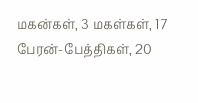மகன்கள், 3 மகள்கள், 17 பேரன்-பேத்திகள், 20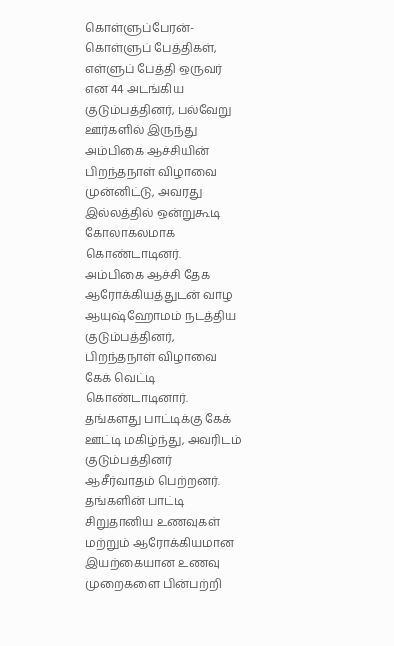கொள்ளுப்பேரன்-கொள்ளுப் பேத்திகள், எள்ளுப் பேத்தி ஒருவர் என 44 அடங்கிய குடும்பத்தினர், பல்வேறு ஊர்களில் இருந்து அம்பிகை ஆச்சியின் பிறந்தநாள் விழாவை முன்னிட்டு, அவரது இல்லத்தில் ஒன்றுகூடி கோலாகலமாக கொண்டாடினர்.
அம்பிகை ஆச்சி தேக ஆரோக்கியத்துடன் வாழ ஆயுஷ்ஹோமம் நடத்திய குடும்பத்தினர், பிறந்தநாள் விழாவை கேக் வெட்டி கொண்டாடினார். தங்களது பாட்டிக்கு கேக் ஊட்டி மகிழ்ந்து, அவரிடம் குடும்பத்தினர் ஆசீர்வாதம் பெற்றனர். தங்களின் பாட்டி சிறுதானிய உணவுகள் மற்றும் ஆரோக்கியமான இயற்கையான உணவு முறைகளை பின்பற்றி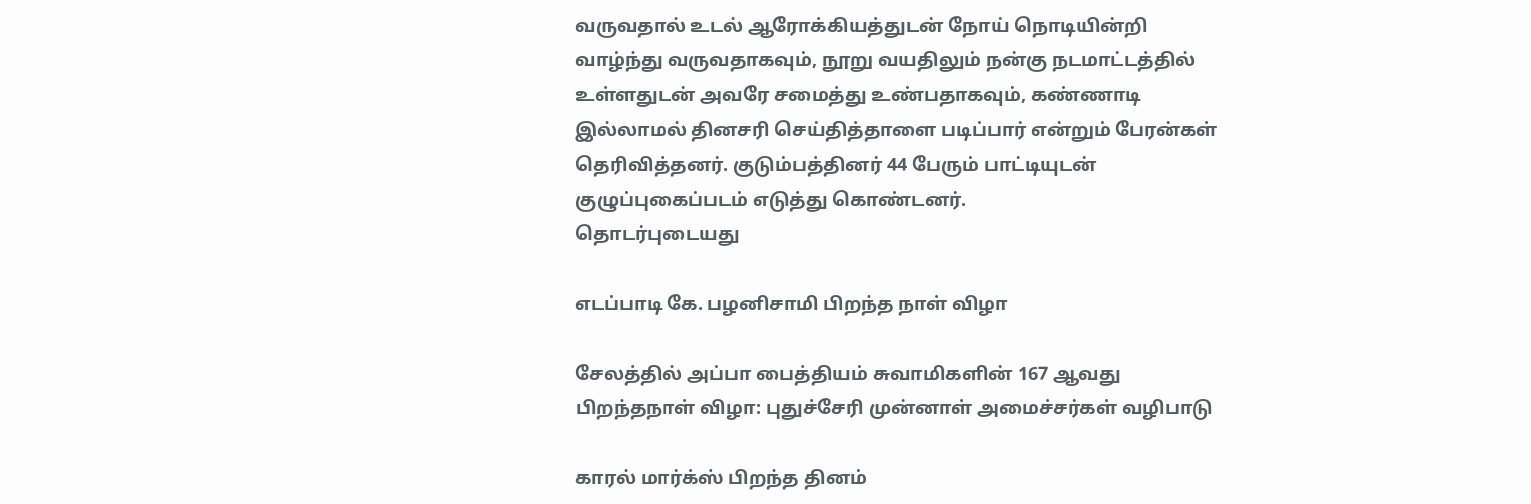வருவதால் உடல் ஆரோக்கியத்துடன் நோய் நொடியின்றி வாழ்ந்து வருவதாகவும், நூறு வயதிலும் நன்கு நடமாட்டத்தில் உள்ளதுடன் அவரே சமைத்து உண்பதாகவும், கண்ணாடி இல்லாமல் தினசரி செய்தித்தாளை படிப்பார் என்றும் பேரன்கள் தெரிவித்தனர். குடும்பத்தினர் 44 பேரும் பாட்டியுடன் குழுப்புகைப்படம் எடுத்து கொண்டனர்.
தொடர்புடையது

எடப்பாடி கே. பழனிசாமி பிறந்த நாள் விழா

சேலத்தில் அப்பா பைத்தியம் சுவாமிகளின் 167 ஆவது பிறந்தநாள் விழா: புதுச்சேரி முன்னாள் அமைச்சர்கள் வழிபாடு

காரல் மார்க்ஸ் பிறந்த தினம்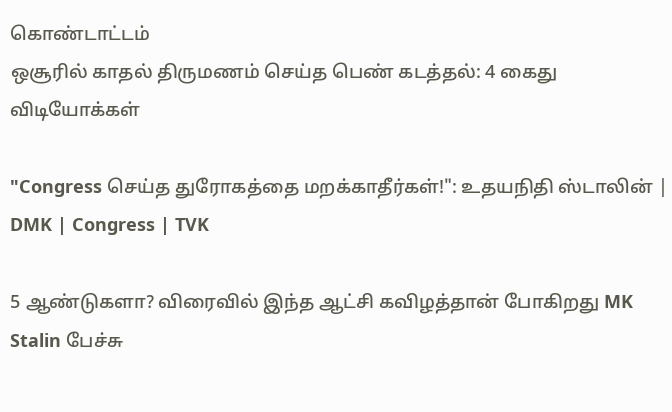கொண்டாட்டம்
ஒசூரில் காதல் திருமணம் செய்த பெண் கடத்தல்: 4 கைது
விடியோக்கள்

"Congress செய்த துரோகத்தை மறக்காதீர்கள்!": உதயநிதி ஸ்டாலின் | DMK | Congress | TVK

5 ஆண்டுகளா? விரைவில் இந்த ஆட்சி கவிழத்தான் போகிறது MK Stalin பேச்சு